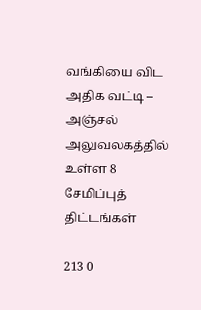வங்கியை விட அதிக வட்டி – அஞ்சல் அலுவலகத்தில் உள்ள 8 சேமிப்புத் திட்டங்கள்

213 0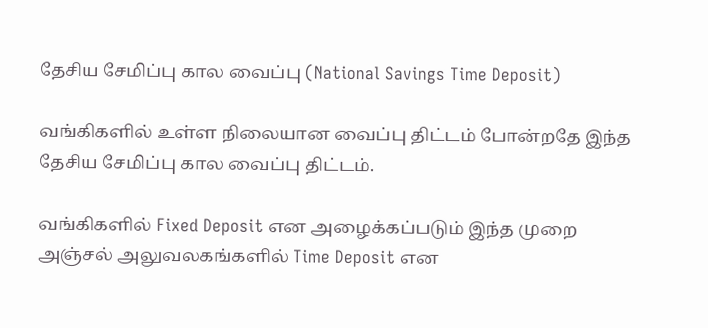தேசிய சேமிப்பு கால வைப்பு (National Savings Time Deposit)

வங்கிகளில் உள்ள நிலையான வைப்பு திட்டம் போன்றதே இந்த தேசிய சேமிப்பு கால வைப்பு திட்டம்.

வங்கிகளில் Fixed Deposit என அழைக்கப்படும் இந்த முறை அஞ்சல் அலுவலகங்களில் Time Deposit என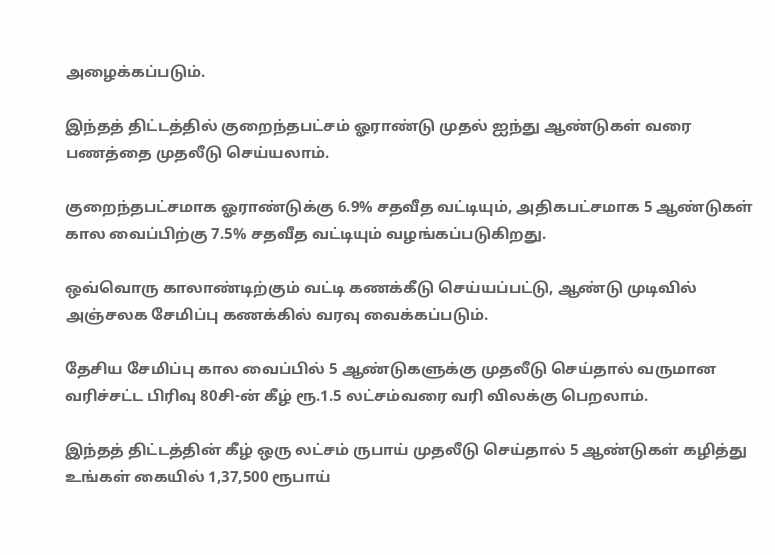அழைக்கப்படும்.

இந்தத் திட்டத்தில் குறைந்தபட்சம் ஓராண்டு முதல் ஐந்து ஆண்டுகள் வரை பணத்தை முதலீடு செய்யலாம்.

குறைந்தபட்சமாக ஓராண்டுக்கு 6.9% சதவீத வட்டியும், அதிகபட்சமாக 5 ஆண்டுகள் கால வைப்பிற்கு 7.5% சதவீத வட்டியும் வழங்கப்படுகிறது.

ஒவ்வொரு காலாண்டிற்கும் வட்டி கணக்கீடு செய்யப்பட்டு, ஆண்டு முடிவில் அஞ்சலக சேமிப்பு கணக்கில் வரவு வைக்கப்படும்.

தேசிய சேமிப்பு கால வைப்பில் 5 ஆண்டுகளுக்கு முதலீடு செய்தால் வருமான வரிச்சட்ட பிரிவு 80சி-ன் கீழ் ரூ.1.5 லட்சம்வரை வரி விலக்கு பெறலாம்.

இந்தத் திட்டத்தின் கீழ் ஒரு லட்சம் ருபாய் முதலீடு செய்தால் 5 ஆண்டுகள் கழித்து உங்கள் கையில் 1,37,500 ரூபாய்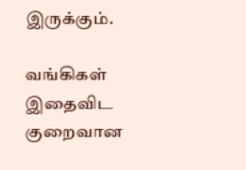இருக்கும்.

வங்கிகள் இதைவிட குறைவான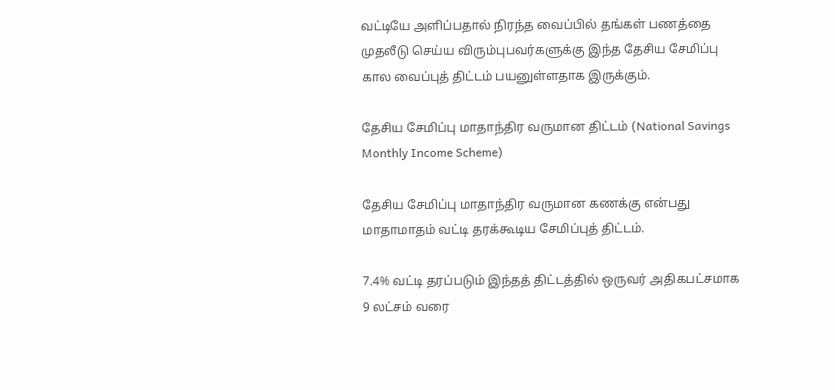வட்டியே அளிப்பதால் நிரந்த வைப்பில் தங்கள் பணத்தை முதலீடு செய்ய விரும்புபவர்களுக்கு இந்த தேசிய சேமிப்பு கால வைப்புத் திட்டம் பயனுள்ளதாக இருக்கும்.

தேசிய சேமிப்பு மாதாந்திர வருமான திட்டம் (National Savings Monthly Income Scheme)

தேசிய சேமிப்பு மாதாந்திர வருமான கணக்கு என்பது மாதாமாதம் வட்டி தரக்கூடிய சேமிப்புத் திட்டம்.

7.4% வட்டி தரப்படும் இந்தத் திட்டத்தில் ஒருவர் அதிகபட்சமாக 9 லட்சம் வரை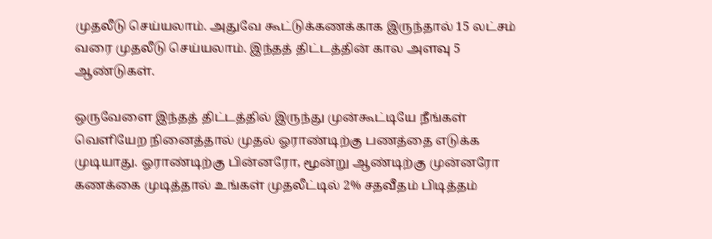முதலீடு செய்யலாம். அதுவே கூட்டுக்கணக்காக இருந்தால் 15 லட்சம் வரை முதலீடு செய்யலாம். இந்தத் திட்டத்தின் கால அளவு 5 ஆண்டுகள்.

ஒருவேளை இந்தத் திட்டத்தில் இருந்து முன்கூட்டியே நீங்கள் வெளியேற நினைத்தால் முதல் ஓராண்டிற்கு பணத்தை எடுக்க முடியாது. ஓராண்டிற்கு பின்னரோ, மூன்று ஆண்டிற்கு முன்னரோ கணக்கை முடித்தால் உங்கள் முதலீட்டில் 2% சதவீதம் பிடித்தம்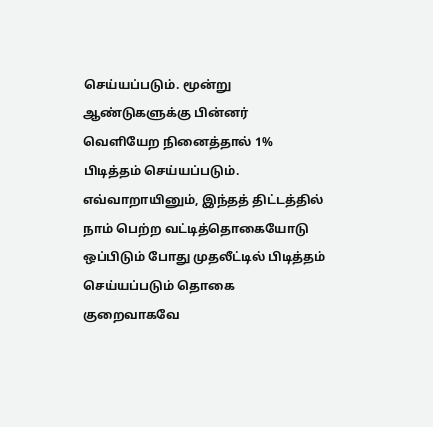செய்யப்படும். மூன்று ஆண்டுகளுக்கு பின்னர் வெளியேற நினைத்தால் 1% பிடித்தம் செய்யப்படும். எவ்வாறாயினும், இந்தத் திட்டத்தில் நாம் பெற்ற வட்டித்தொகையோடு ஒப்பிடும் போது முதலீட்டில் பிடித்தம் செய்யப்படும் தொகை குறைவாகவே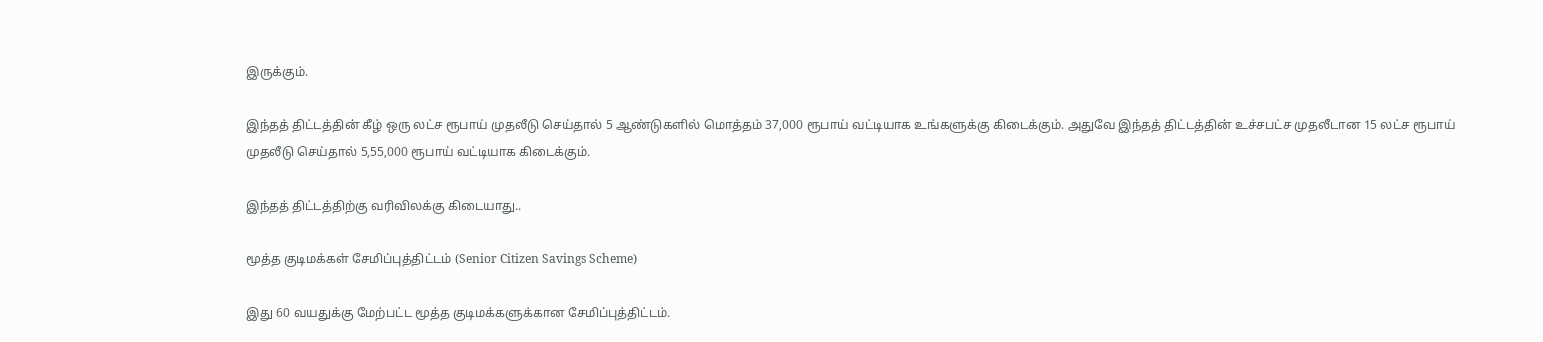இருக்கும்.

இந்தத் திட்டத்தின் கீழ் ஒரு லட்ச ரூபாய் முதலீடு செய்தால் 5 ஆண்டுகளில் மொத்தம் 37,000 ரூபாய் வட்டியாக உங்களுக்கு கிடைக்கும். அதுவே இந்தத் திட்டத்தின் உச்சபட்ச முதலீடான 15 லட்ச ரூபாய் முதலீடு செய்தால் 5,55,000 ரூபாய் வட்டியாக கிடைக்கும்.

இந்தத் திட்டத்திற்கு வரிவிலக்கு கிடையாது..

மூத்த குடிமக்கள் சேமிப்புத்திட்டம் (Senior Citizen Savings Scheme)

இது 60 வயதுக்கு மேற்பட்ட மூத்த குடிமக்களுக்கான சேமிப்புத்திட்டம்.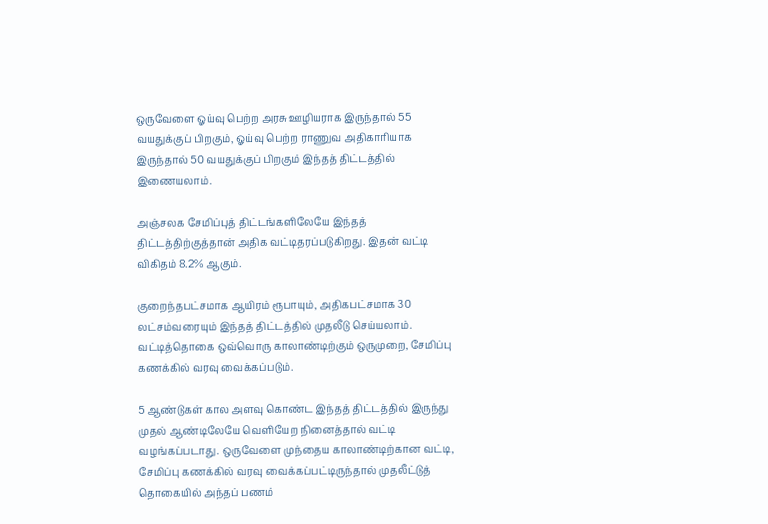ஒருவேளை ஓய்வு பெற்ற அரசு ஊழியராக இருந்தால் 55 வயதுக்குப் பிறகும், ஓய்வு பெற்ற ராணுவ அதிகாரியாக இருந்தால் 50 வயதுக்குப் பிறகும் இந்தத் திட்டத்தில் இணையலாம்.

அஞ்சலக சேமிப்புத் திட்டங்களிலேயே இந்தத் திட்டத்திற்குத்தான் அதிக வட்டிதரப்படுகிறது. இதன் வட்டி விகிதம் 8.2% ஆகும்.

குறைந்தபட்சமாக ஆயிரம் ரூபாயும், அதிகபட்சமாக 30 லட்சம்வரையும் இந்தத் திட்டத்தில் முதலீடு செய்யலாம். வட்டித்தொகை ஒவ்வொரு காலாண்டிற்கும் ஒருமுறை, சேமிப்பு கணக்கில் வரவு வைக்கப்படும்.

5 ஆண்டுகள் கால அளவு கொண்ட இந்தத் திட்டத்தில் இருந்து முதல் ஆண்டிலேயே வெளியேற நினைத்தால் வட்டி வழங்கப்படாது. ஒருவேளை முந்தைய காலாண்டிற்கான வட்டி, சேமிப்பு கணக்கில் வரவு வைக்கப்பட்டிருந்தால் முதலீட்டுத் தொகையில் அந்தப் பணம்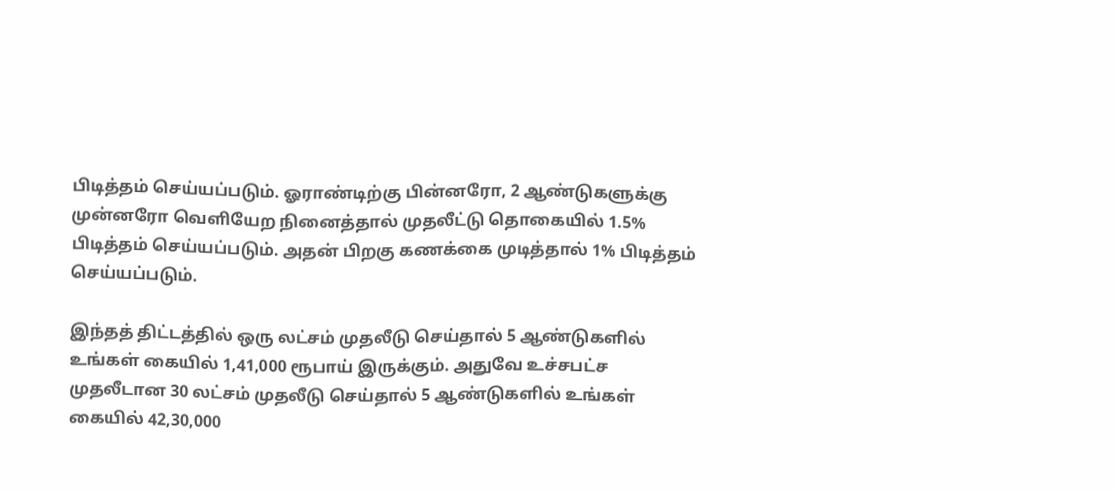பிடித்தம் செய்யப்படும். ஓராண்டிற்கு பின்னரோ, 2 ஆண்டுகளுக்கு முன்னரோ வெளியேற நினைத்தால் முதலீட்டு தொகையில் 1.5% பிடித்தம் செய்யப்படும். அதன் பிறகு கணக்கை முடித்தால் 1% பிடித்தம் செய்யப்படும்.

இந்தத் திட்டத்தில் ஒரு லட்சம் முதலீடு செய்தால் 5 ஆண்டுகளில் உங்கள் கையில் 1,41,000 ரூபாய் இருக்கும். அதுவே உச்சபட்ச முதலீடான 30 லட்சம் முதலீடு செய்தால் 5 ஆண்டுகளில் உங்கள் கையில் 42,30,000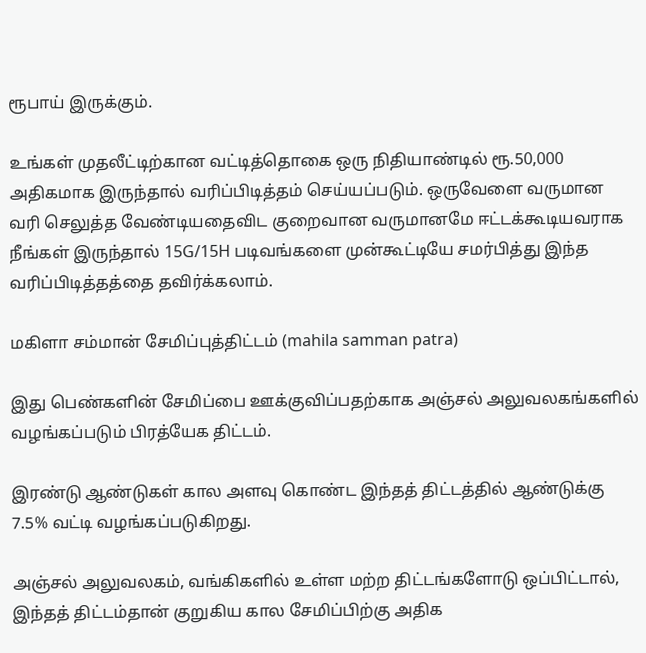ரூபாய் இருக்கும்.

உங்கள் முதலீட்டிற்கான வட்டித்தொகை ஒரு நிதியாண்டில் ரூ.50,000 அதிகமாக இருந்தால் வரிப்பிடித்தம் செய்யப்படும். ஒருவேளை வருமான வரி செலுத்த வேண்டியதைவிட குறைவான வருமானமே ஈட்டக்கூடியவராக நீங்கள் இருந்தால் 15G/15H படிவங்களை முன்கூட்டியே சமர்பித்து இந்த வரிப்பிடித்தத்தை தவிர்க்கலாம்.

மகிளா சம்மான் சேமிப்புத்திட்டம் (mahila samman patra)

இது பெண்களின் சேமிப்பை ஊக்குவிப்பதற்காக அஞ்சல் அலுவலகங்களில் வழங்கப்படும் பிரத்யேக திட்டம்.

இரண்டு ஆண்டுகள் கால அளவு கொண்ட இந்தத் திட்டத்தில் ஆண்டுக்கு 7.5% வட்டி வழங்கப்படுகிறது.

அஞ்சல் அலுவலகம், வங்கிகளில் உள்ள மற்ற திட்டங்களோடு ஒப்பிட்டால், இந்தத் திட்டம்தான் குறுகிய கால சேமிப்பிற்கு அதிக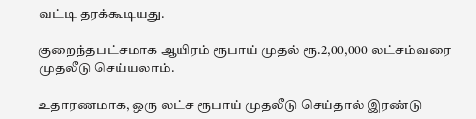வட்டி தரக்கூடியது.

குறைந்தபட்சமாக ஆயிரம் ரூபாய் முதல் ரூ.2,00,000 லட்சம்வரை முதலீடு செய்யலாம்.

உதாரணமாக, ஒரு லட்ச ரூபாய் முதலீடு செய்தால் இரண்டு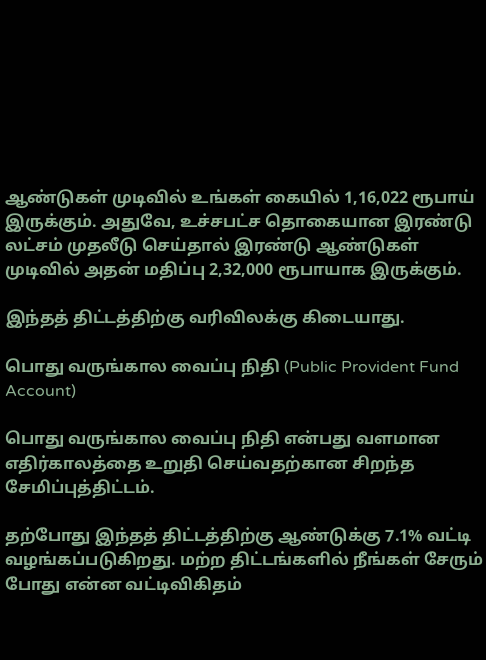ஆண்டுகள் முடிவில் உங்கள் கையில் 1,16,022 ரூபாய் இருக்கும். அதுவே, உச்சபட்ச தொகையான இரண்டு லட்சம் முதலீடு செய்தால் இரண்டு ஆண்டுகள் முடிவில் அதன் மதிப்பு 2,32,000 ரூபாயாக இருக்கும்.

இந்தத் திட்டத்திற்கு வரிவிலக்கு கிடையாது.

பொது வருங்கால வைப்பு நிதி (Public Provident Fund Account)

பொது வருங்கால வைப்பு நிதி என்பது வளமான எதிர்காலத்தை உறுதி செய்வதற்கான சிறந்த சேமிப்புத்திட்டம்.

தற்போது இந்தத் திட்டத்திற்கு ஆண்டுக்கு 7.1% வட்டி வழங்கப்படுகிறது. மற்ற திட்டங்களில் நீங்கள் சேரும் போது என்ன வட்டிவிகிதம்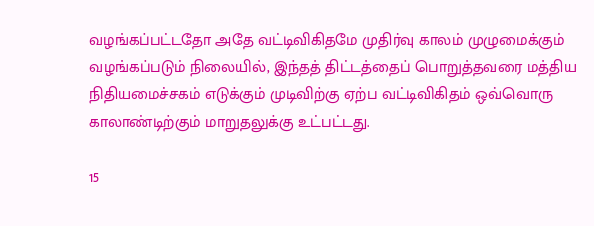வழங்கப்பட்டதோ அதே வட்டிவிகிதமே முதிர்வு காலம் முழுமைக்கும் வழங்கப்படும் நிலையில், இந்தத் திட்டத்தைப் பொறுத்தவரை மத்திய நிதியமைச்சகம் எடுக்கும் முடிவிற்கு ஏற்ப வட்டிவிகிதம் ஒவ்வொரு காலாண்டிற்கும் மாறுதலுக்கு உட்பட்டது.

15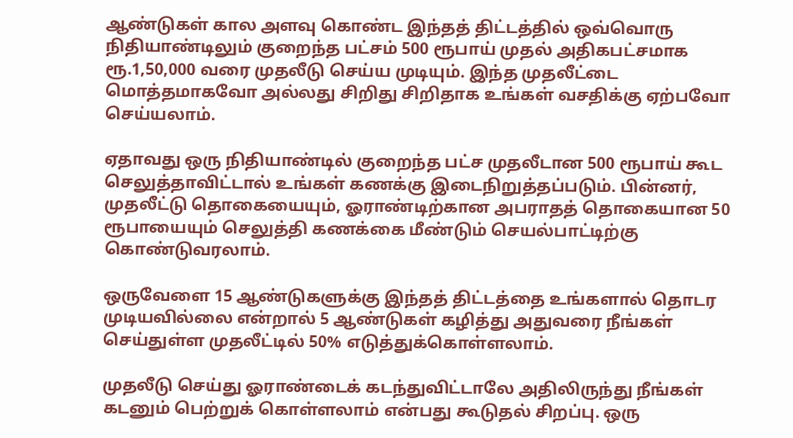ஆண்டுகள் கால அளவு கொண்ட இந்தத் திட்டத்தில் ஒவ்வொரு நிதியாண்டிலும் குறைந்த பட்சம் 500 ரூபாய் முதல் அதிகபட்சமாக ரூ.1,50,000 வரை முதலீடு செய்ய முடியும். இந்த முதலீட்டை மொத்தமாகவோ அல்லது சிறிது சிறிதாக உங்கள் வசதிக்கு ஏற்பவோ செய்யலாம்.

ஏதாவது ஒரு நிதியாண்டில் குறைந்த பட்ச முதலீடான 500 ரூபாய் கூட செலுத்தாவிட்டால் உங்கள் கணக்கு இடைநிறுத்தப்படும். பின்னர், முதலீட்டு தொகையையும், ஓராண்டிற்கான அபராதத் தொகையான 50 ரூபாயையும் செலுத்தி கணக்கை மீண்டும் செயல்பாட்டிற்கு கொண்டுவரலாம்.

ஒருவேளை 15 ஆண்டுகளுக்கு இந்தத் திட்டத்தை உங்களால் தொடர முடியவில்லை என்றால் 5 ஆண்டுகள் கழித்து அதுவரை நீங்கள் செய்துள்ள முதலீட்டில் 50% எடுத்துக்கொள்ளலாம்.

முதலீடு செய்து ஓராண்டைக் கடந்துவிட்டாலே அதிலிருந்து நீங்கள் கடனும் பெற்றுக் கொள்ளலாம் என்பது கூடுதல் சிறப்பு. ஒரு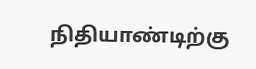நிதியாண்டிற்கு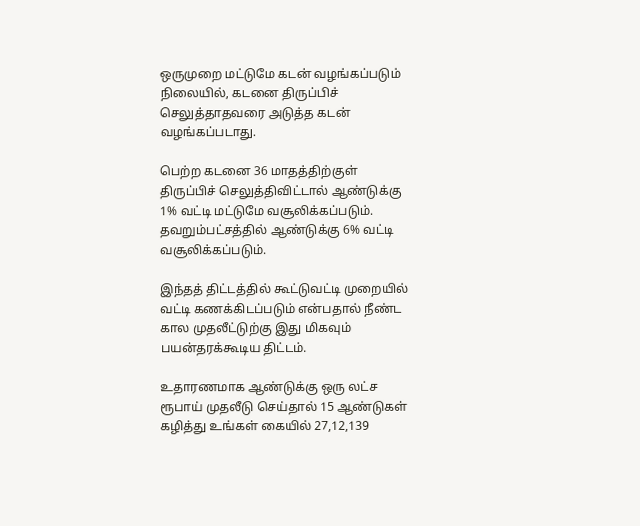ஒருமுறை மட்டுமே கடன் வழங்கப்படும் நிலையில், கடனை திருப்பிச் செலுத்தாதவரை அடுத்த கடன் வழங்கப்படாது.

பெற்ற கடனை 36 மாதத்திற்குள் திருப்பிச் செலுத்திவிட்டால் ஆண்டுக்கு 1% வட்டி மட்டுமே வசூலிக்கப்படும். தவறும்பட்சத்தில் ஆண்டுக்கு 6% வட்டி வசூலிக்கப்படும்.

இந்தத் திட்டத்தில் கூட்டுவட்டி முறையில் வட்டி கணக்கிடப்படும் என்பதால் நீண்ட கால முதலீட்டுற்கு இது மிகவும் பயன்தரக்கூடிய திட்டம்.

உதாரணமாக ஆண்டுக்கு ஒரு லட்ச ரூபாய் முதலீடு செய்தால் 15 ஆண்டுகள் கழித்து உங்கள் கையில் 27,12,139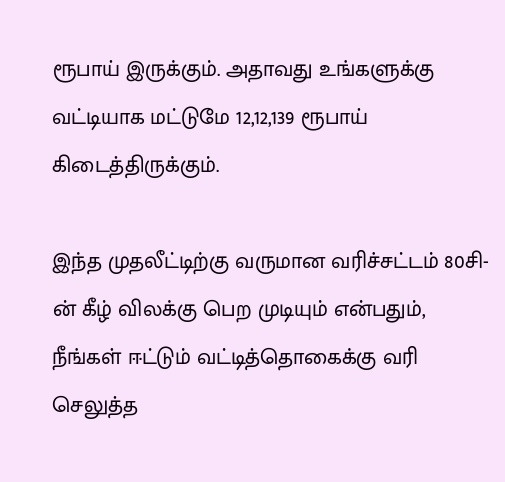ரூபாய் இருக்கும். அதாவது உங்களுக்கு வட்டியாக மட்டுமே 12,12,139 ரூபாய் கிடைத்திருக்கும்.

இந்த முதலீட்டிற்கு வருமான வரிச்சட்டம் 80சி-ன் கீழ் விலக்கு பெற முடியும் என்பதும், நீங்கள் ஈட்டும் வட்டித்தொகைக்கு வரி செலுத்த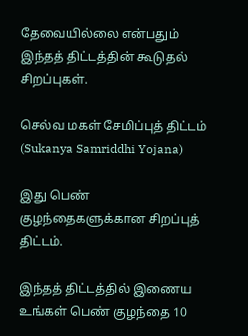தேவையில்லை என்பதும் இந்தத் திட்டத்தின் கூடுதல் சிறப்புகள்.

செல்வ மகள் சேமிப்புத் திட்டம் (Sukanya Samriddhi Yojana)

இது பெண் குழந்தைகளுக்கான சிறப்புத் திட்டம்.

இந்தத் திட்டத்தில் இணைய உங்கள் பெண் குழந்தை 10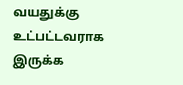வயதுக்கு உட்பட்டவராக இருக்க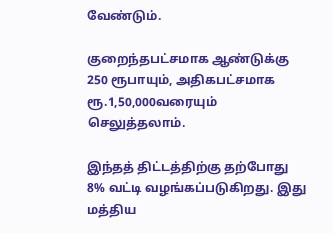வேண்டும்.

குறைந்தபட்சமாக ஆண்டுக்கு 250 ரூபாயும், அதிகபட்சமாக ரூ.1,50,000வரையும் செலுத்தலாம்.

இந்தத் திட்டத்திற்கு தற்போது 8% வட்டி வழங்கப்படுகிறது. இது மத்திய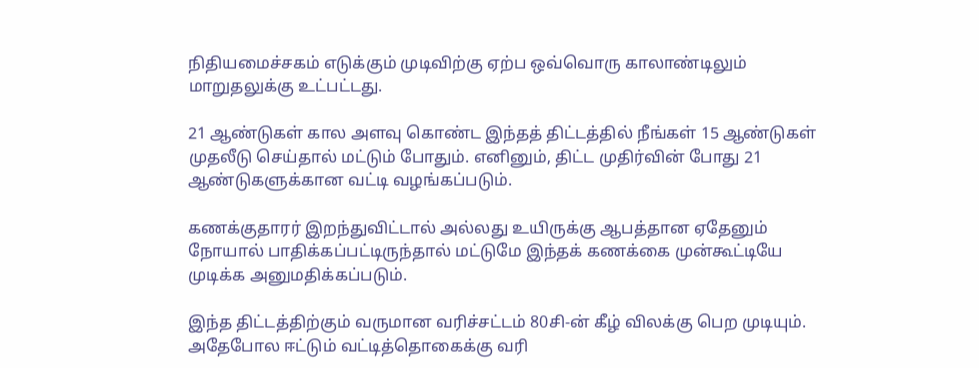நிதியமைச்சகம் எடுக்கும் முடிவிற்கு ஏற்ப ஒவ்வொரு காலாண்டிலும் மாறுதலுக்கு உட்பட்டது.

21 ஆண்டுகள் கால அளவு கொண்ட இந்தத் திட்டத்தில் நீங்கள் 15 ஆண்டுகள் முதலீடு செய்தால் மட்டும் போதும். எனினும், திட்ட முதிர்வின் போது 21 ஆண்டுகளுக்கான வட்டி வழங்கப்படும்.

கணக்குதாரர் இறந்துவிட்டால் அல்லது உயிருக்கு ஆபத்தான ஏதேனும் நோயால் பாதிக்கப்பட்டிருந்தால் மட்டுமே இந்தக் கணக்கை முன்கூட்டியே முடிக்க அனுமதிக்கப்படும்.

இந்த திட்டத்திற்கும் வருமான வரிச்சட்டம் 80சி-ன் கீழ் விலக்கு பெற முடியும். அதேபோல ஈட்டும் வட்டித்தொகைக்கு வரி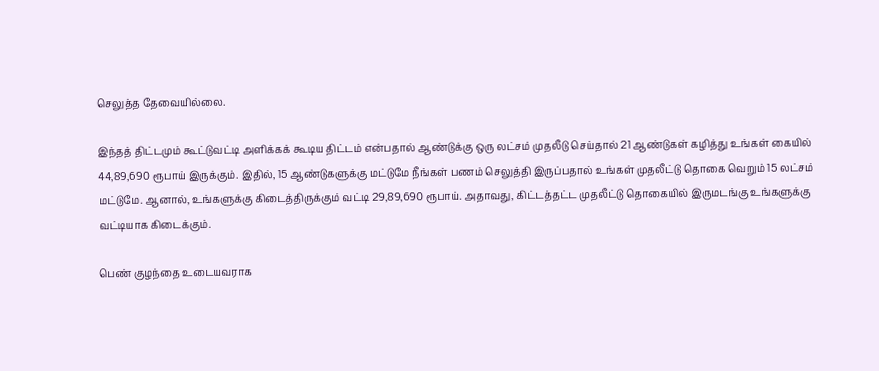செலுத்த தேவையில்லை.

இந்தத் திட்டமும் கூட்டுவட்டி அளிக்கக் கூடிய திட்டம் என்பதால் ஆண்டுக்கு ஒரு லட்சம் முதலீடு செய்தால் 21 ஆண்டுகள் கழித்து உங்கள் கையில் 44,89,690 ரூபாய் இருக்கும். இதில், 15 ஆண்டுகளுக்கு மட்டுமே நீங்கள் பணம் செலுத்தி இருப்பதால் உங்கள் முதலீட்டு தொகை வெறும் 15 லட்சம் மட்டுமே. ஆனால், உங்களுக்கு கிடைத்திருக்கும் வட்டி 29,89,690 ரூபாய். அதாவது, கிட்டத்தட்ட முதலீட்டு தொகையில் இருமடங்கு உங்களுக்கு வட்டியாக கிடைக்கும்.

பெண் குழந்தை உடையவராக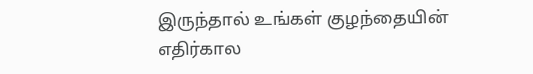இருந்தால் உங்கள் குழந்தையின் எதிர்கால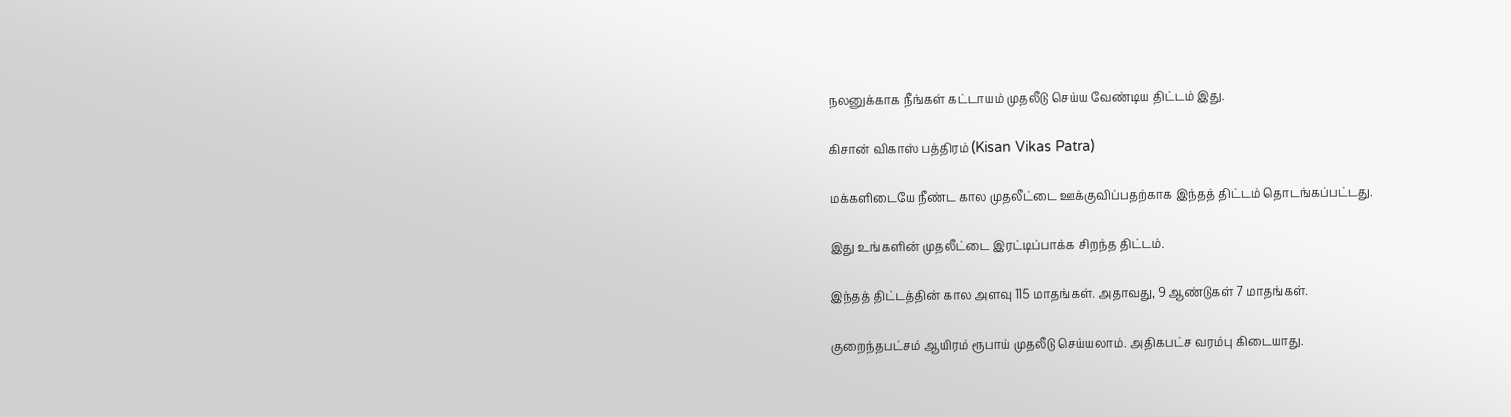நலனுக்காக நீங்கள் கட்டாயம் முதலீடு செய்ய வேண்டிய திட்டம் இது.

கிசான் விகாஸ் பத்திரம் (Kisan Vikas Patra)

மக்களிடையே நீண்ட கால முதலீட்டை ஊக்குவிப்பதற்காக இந்தத் திட்டம் தொடங்கப்பட்டது.

இது உங்களின் முதலீட்டை இரட்டிப்பாக்க சிறந்த திட்டம்.

இந்தத் திட்டத்தின் கால அளவு 115 மாதங்கள். அதாவது, 9 ஆண்டுகள் 7 மாதங்கள்.

குறைந்தபட்சம் ஆயிரம் ரூபாய் முதலீடு செய்யலாம். அதிகபட்ச வரம்பு கிடையாது.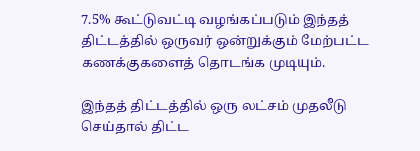7.5% கூட்டுவட்டி வழங்கப்படும் இந்தத் திட்டத்தில் ஒருவர் ஒன்றுக்கும் மேற்பட்ட கணக்குகளைத் தொடங்க முடியும்.

இந்தத் திட்டத்தில் ஒரு லட்சம் முதலீடு செய்தால் திட்ட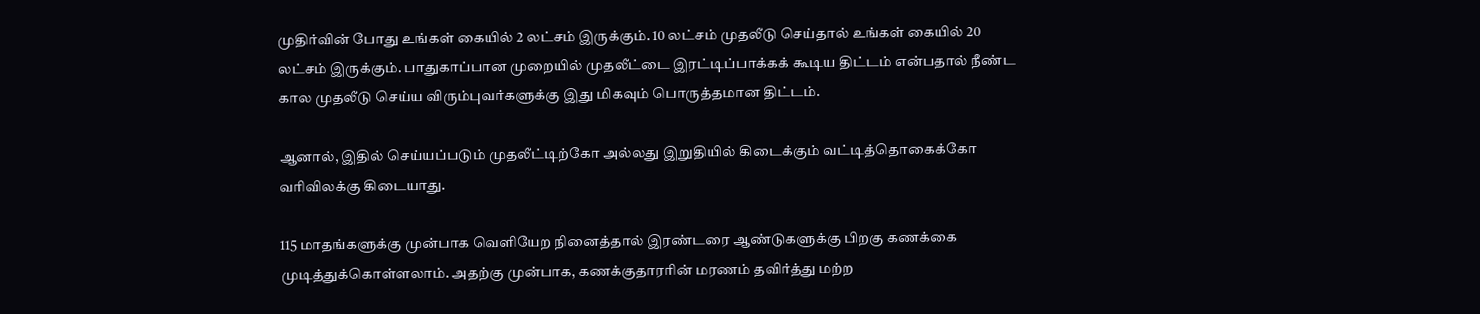முதிர்வின் போது உங்கள் கையில் 2 லட்சம் இருக்கும். 10 லட்சம் முதலீடு செய்தால் உங்கள் கையில் 20 லட்சம் இருக்கும். பாதுகாப்பான முறையில் முதலீட்டை இரட்டிப்பாக்கக் கூடிய திட்டம் என்பதால் நீண்ட கால முதலீடு செய்ய விரும்புவர்களுக்கு இது மிகவும் பொருத்தமான திட்டம்.

ஆனால், இதில் செய்யப்படும் முதலீட்டிற்கோ அல்லது இறுதியில் கிடைக்கும் வட்டித்தொகைக்கோ வரிவிலக்கு கிடையாது.

115 மாதங்களுக்கு முன்பாக வெளியேற நினைத்தால் இரண்டரை ஆண்டுகளுக்கு பிறகு கணக்கை முடித்துக்கொள்ளலாம். அதற்கு முன்பாக, கணக்குதாரரின் மரணம் தவிர்த்து மற்ற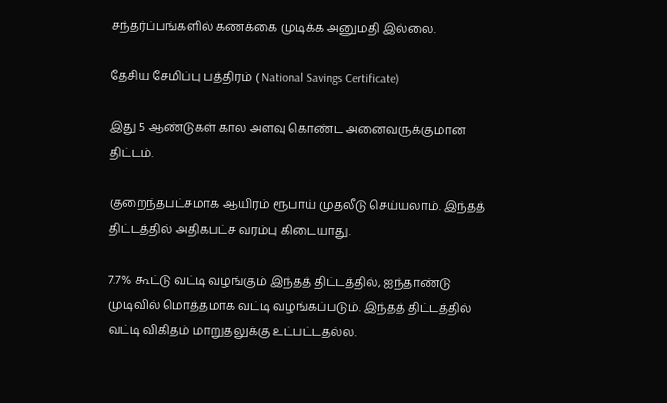சந்தர்ப்பங்களில் கணக்கை முடிக்க அனுமதி இல்லை.

தேசிய சேமிப்பு பத்திரம் ( National Savings Certificate)

இது 5 ஆண்டுகள் கால அளவு கொண்ட அனைவருக்குமான திட்டம்.

குறைந்தபட்சமாக ஆயிரம் ரூபாய் முதலீடு செய்யலாம். இந்தத் திட்டத்தில் அதிகபட்ச வரம்பு கிடையாது.

7.7% கூட்டு வட்டி வழங்கும் இந்தத் திட்டத்தில், ஐந்தாண்டு முடிவில் மொத்தமாக வட்டி வழங்கப்படும். இந்தத் திட்டத்தில் வட்டி விகிதம் மாறுதலுக்கு உட்பட்டதல்ல.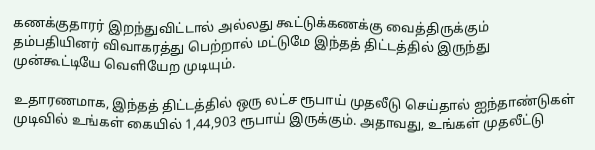கணக்குதாரர் இறந்துவிட்டால் அல்லது கூட்டுக்கணக்கு வைத்திருக்கும் தம்பதியினர் விவாகரத்து பெற்றால் மட்டுமே இந்தத் திட்டத்தில் இருந்து முன்கூட்டியே வெளியேற முடியும்.

உதாரணமாக, இந்தத் திட்டத்தில் ஒரு லட்ச ரூபாய் முதலீடு செய்தால் ஐந்தாண்டுகள் முடிவில் உங்கள் கையில் 1,44,903 ரூபாய் இருக்கும். அதாவது, உங்கள் முதலீட்டு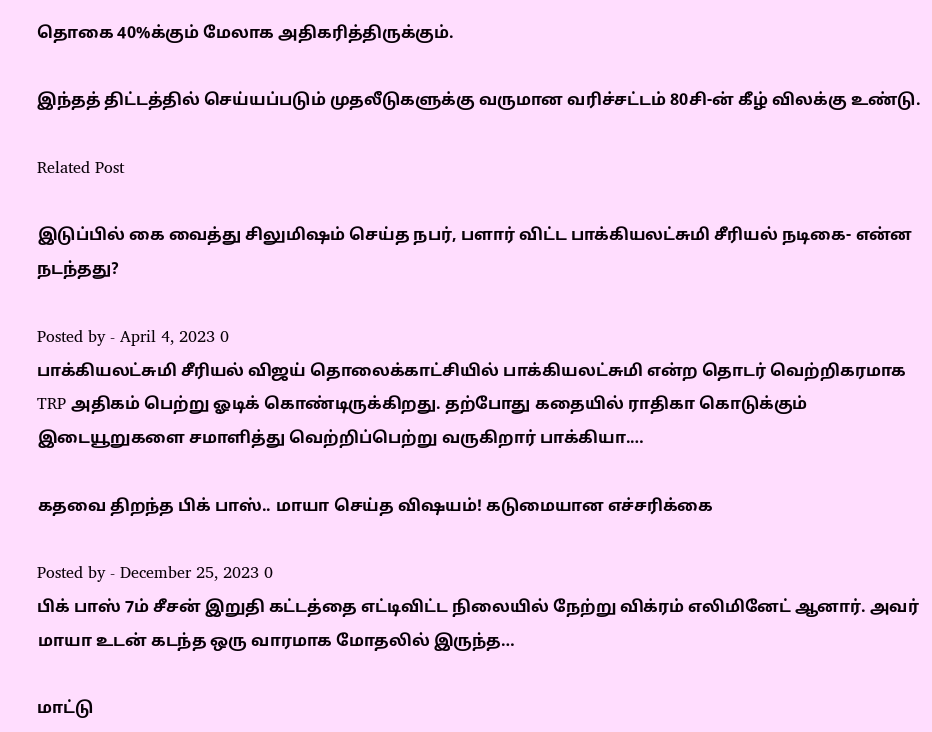தொகை 40%க்கும் மேலாக அதிகரித்திருக்கும்.

இந்தத் திட்டத்தில் செய்யப்படும் முதலீடுகளுக்கு வருமான வரிச்சட்டம் 80சி-ன் கீழ் விலக்கு உண்டு.

Related Post

இடுப்பில் கை வைத்து சிலுமிஷம் செய்த நபர், பளார் விட்ட பாக்கியலட்சுமி சீரியல் நடிகை- என்ன நடந்தது?

Posted by - April 4, 2023 0
பாக்கியலட்சுமி சீரியல் விஜய் தொலைக்காட்சியில் பாக்கியலட்சுமி என்ற தொடர் வெற்றிகரமாக TRP அதிகம் பெற்று ஓடிக் கொண்டிருக்கிறது. தற்போது கதையில் ராதிகா கொடுக்கும் இடையூறுகளை சமாளித்து வெற்றிப்பெற்று வருகிறார் பாக்கியா.…

கதவை திறந்த பிக் பாஸ்.. மாயா செய்த விஷயம்! கடுமையான எச்சரிக்கை

Posted by - December 25, 2023 0
பிக் பாஸ் 7ம் சீசன் இறுதி கட்டத்தை எட்டிவிட்ட நிலையில் நேற்று விக்ரம் எலிமினேட் ஆனார். அவர் மாயா உடன் கடந்த ஒரு வாரமாக மோதலில் இருந்த…

மாட்டு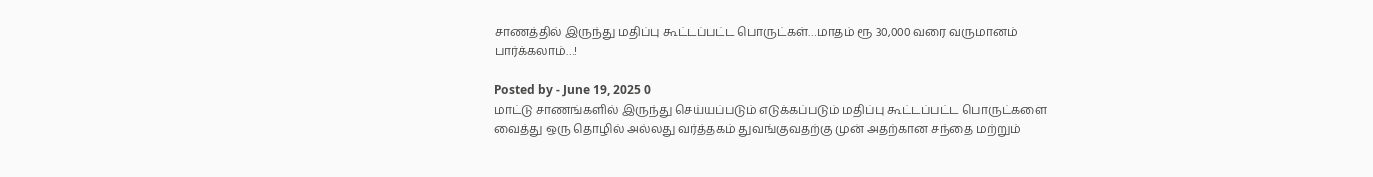சாணத்தில் இருந்து மதிப்பு கூட்டப்பட்ட பொருட்கள்…மாதம் ரூ 30,000 வரை வருமானம் பார்க்கலாம்…!

Posted by - June 19, 2025 0
மாட்டு சாணங்களில் இருந்து செய்யப்படும் எடுக்கப்படும் மதிப்பு கூட்டப்பட்ட பொருட்களை வைத்து ஒரு தொழில் அல்லது வர்த்தகம் துவங்குவதற்கு முன் அதற்கான சந்தை மற்றும்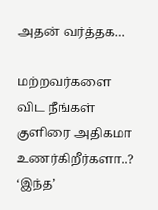அதன் வர்த்தக…

மற்றவர்களை விட நீங்கள் குளிரை அதிகமா உணர்கிறீர்களா..? ‘இந்த’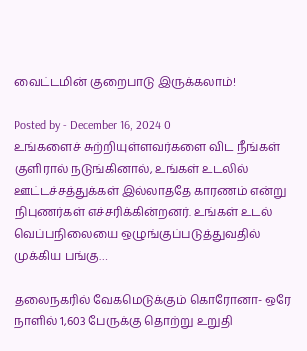வைட்டமின் குறைபாடு இருக்கலாம்!

Posted by - December 16, 2024 0
உங்களைச் சுற்றியுள்ளவர்களை விட நீங்கள் குளிரால் நடுங்கினால், உங்கள் உடலில் ஊட்டச்சத்துக்கள் இல்லாததே காரணம் என்று நிபுணர்கள் எச்சரிக்கின்றனர். உங்கள் உடல் வெப்பநிலையை ஒழுங்குப்படுத்துவதில் முக்கிய பங்கு…

தலைநகரில் வேகமெடுக்கும் கொரோனா- ஒரே நாளில் 1,603 பேருக்கு தொற்று உறுதி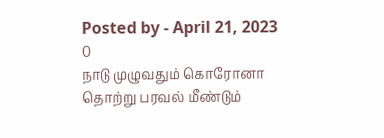Posted by - April 21, 2023 0
நாடு முழுவதும் கொரோனா தொற்று பரவல் மீண்டும்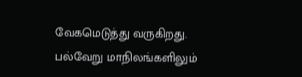வேகமெடுத்து வருகிறது. பல்வேறு மாநிலங்களிலும்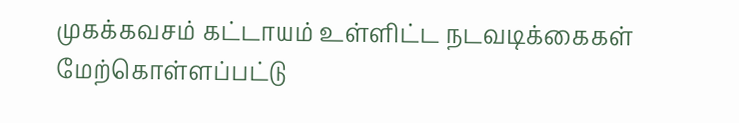முகக்கவசம் கட்டாயம் உள்ளிட்ட நடவடிக்கைகள் மேற்கொள்ளப்பட்டு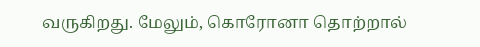வருகிறது. மேலும், கொரோனா தொற்றால்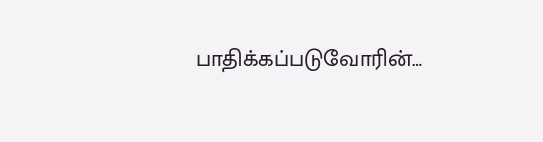பாதிக்கப்படுவோரின்…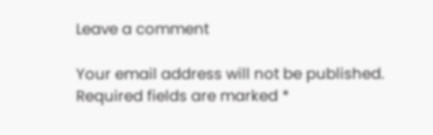Leave a comment

Your email address will not be published. Required fields are marked *